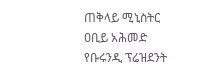ጠቅላይ ሚኒስትር ዐቢይ አሕመድ የቡሩንዲ ፕሬዝደንት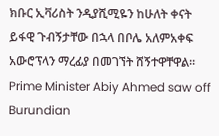ክቡር ኢቫሪስት ንዲያሺሚዬን ከሁለት ቀናት ይፋዊ ጉብኝታቸው በኋላ በቦሌ አለምአቀፍ አውሮፕላን ማረፊያ በመገኘት ሸኝተዋቸዋል።
Prime Minister Abiy Ahmed saw off Burundian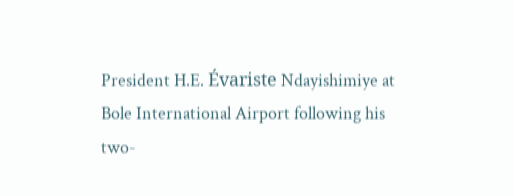President H.E. Évariste Ndayishimiye at Bole International Airport following his two-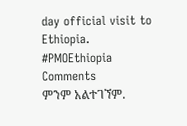day official visit to Ethiopia.
#PMOEthiopia
Comments
ምንም አልተገኘም.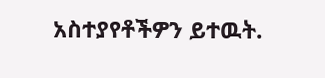አስተያየቶችዎን ይተዉት.